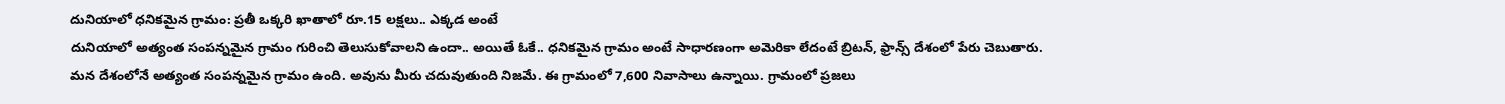దునియాలో ధనికమైన గ్రామం: ప్రతీ ఒక్కరి ఖాతాలో రూ.15 లక్షలు.. ఎక్కడ అంటే
దునియాలో అత్యంత సంపన్నమైన గ్రామం గురించి తెలుసుకోవాలని ఉందా.. అయితే ఓకే.. ధనికమైన గ్రామం అంటే సాధారణంగా అమెరికా లేదంటే బ్రిటన్, ఫ్రాన్స్ దేశంలో పేరు చెబుతారు. మన దేశంలోనే అత్యంత సంపన్నమైన గ్రామం ఉంది. అవును మీరు చదువుతుంది నిజమే. ఈ గ్రామంలో 7,600 నివాసాలు ఉన్నాయి. గ్రామంలో ప్రజలు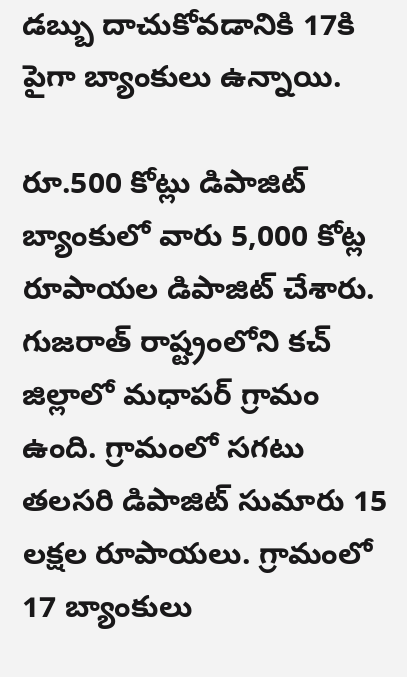డబ్బు దాచుకోవడానికి 17కి పైగా బ్యాంకులు ఉన్నాయి.

రూ.500 కోట్లు డిపాజిట్
బ్యాంకులో వారు 5,000 కోట్ల రూపాయల డిపాజిట్ చేశారు. గుజరాత్ రాష్ట్రంలోని కచ్ జిల్లాలో మధాపర్ గ్రామం ఉంది. గ్రామంలో సగటు తలసరి డిపాజిట్ సుమారు 15 లక్షల రూపాయలు. గ్రామంలో 17 బ్యాంకులు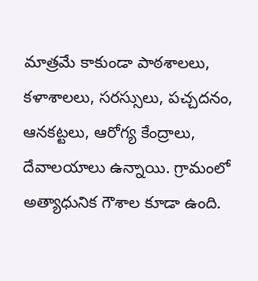మాత్రమే కాకుండా పాఠశాలలు, కళాశాలలు, సరస్సులు, పచ్చదనం, ఆనకట్టలు, ఆరోగ్య కేంద్రాలు, దేవాలయాలు ఉన్నాయి. గ్రామంలో అత్యాధునిక గౌశాల కూడా ఉంది.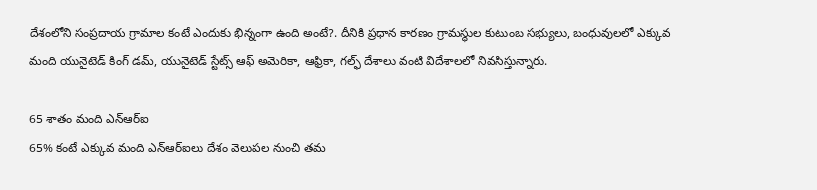దేశంలోని సంప్రదాయ గ్రామాల కంటే ఎందుకు భిన్నంగా ఉంది అంటే?. దీనికి ప్రధాన కారణం గ్రామస్థుల కుటుంబ సభ్యులు, బంధువులలో ఎక్కువ మంది యునైటెడ్ కింగ్ డమ్, యునైటెడ్ స్టేట్స్ ఆఫ్ అమెరికా, ఆఫ్రికా, గల్ఫ్ దేశాలు వంటి విదేశాలలో నివసిస్తున్నారు.

65 శాతం మంది ఎన్ఆర్ఐ
65% కంటే ఎక్కువ మంది ఎన్ఆర్ఐలు దేశం వెలుపల నుంచి తమ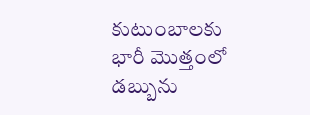కుటుంబాలకు భారీ మొత్తంలో డబ్బును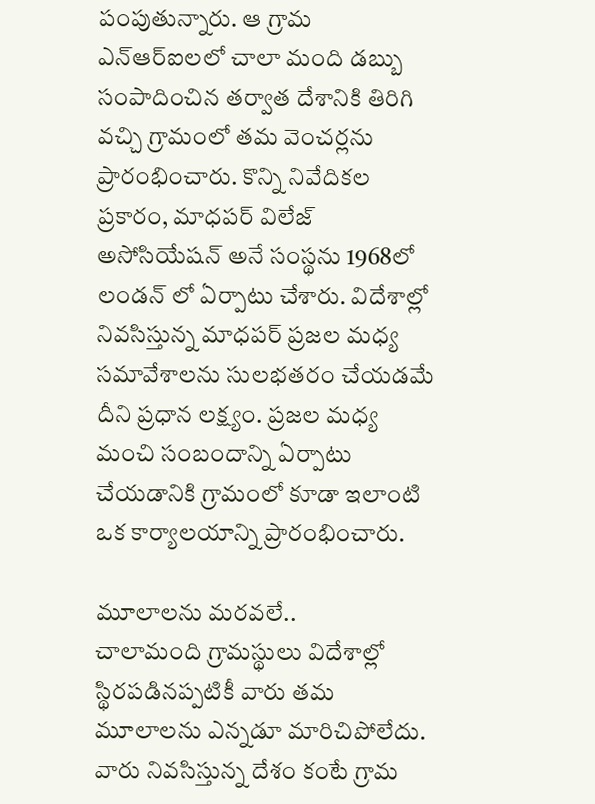పంపుతున్నారు. ఆ గ్రామ ఎన్ఆర్ఐలలో చాలా మంది డబ్బు సంపాదించిన తర్వాత దేశానికి తిరిగి వచ్చి గ్రామంలో తమ వెంచర్లను ప్రారంభించారు. కొన్ని నివేదికల ప్రకారం, మాధపర్ విలేజ్ అసోసియేషన్ అనే సంస్థను 1968లో లండన్ లో ఏర్పాటు చేశారు. విదేశాల్లో నివసిస్తున్న మాధపర్ ప్రజల మధ్య సమావేశాలను సులభతరం చేయడమే దీని ప్రధాన లక్ష్యం. ప్రజల మధ్య మంచి సంబందాన్ని ఏర్పాటు చేయడానికి గ్రామంలో కూడా ఇలాంటి ఒక కార్యాలయాన్ని ప్రారంభించారు.

మూలాలను మరవలే..
చాలామంది గ్రామస్థులు విదేశాల్లో స్థిరపడినప్పటికీ వారు తమ మూలాలను ఎన్నడూ మారిచిపోలేదు. వారు నివసిస్తున్న దేశం కంటే గ్రామ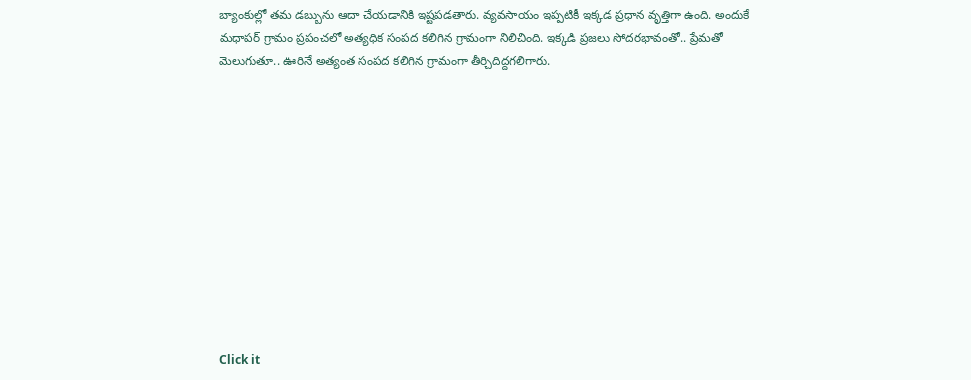బ్యాంకుల్లో తమ డబ్బును ఆదా చేయడానికి ఇష్టపడతారు. వ్యవసాయం ఇప్పటికీ ఇక్కడ ప్రధాన వృత్తిగా ఉంది. అందుకే మధాపర్ గ్రామం ప్రపంచలో అత్యధిక సంపద కలిగిన గ్రామంగా నిలిచింది. ఇక్కడి ప్రజలు సోదరభావంతో.. ప్రేమతో మెలుగుతూ.. ఊరినే అత్యంత సంపద కలిగిన గ్రామంగా తీర్చిదిద్దగలిగారు.












Click it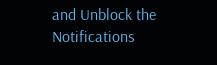and Unblock the Notifications